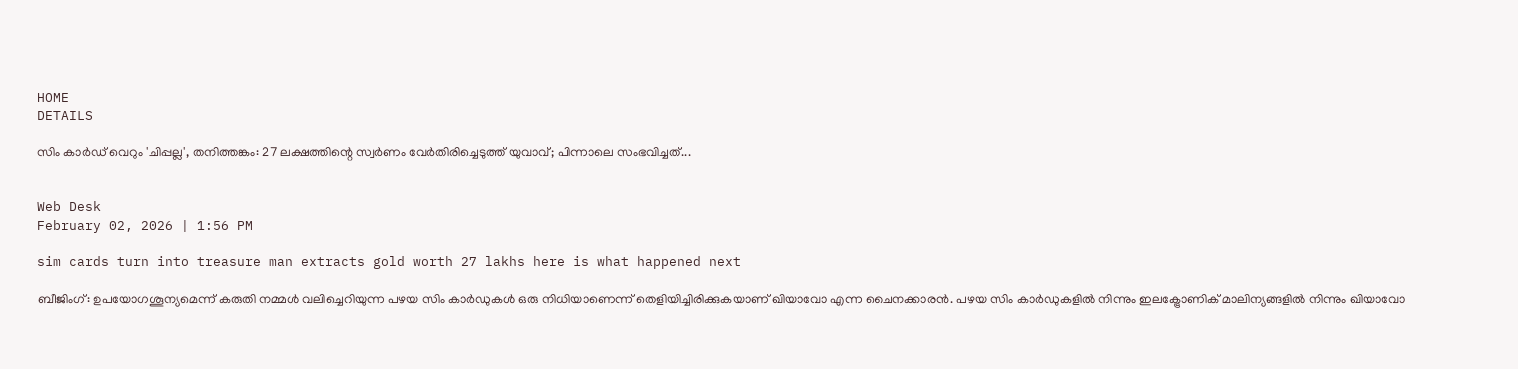HOME
DETAILS

സിം കാർഡ് വെറും 'ചിപ്പല്ല', തനിത്തങ്കം: 27 ലക്ഷത്തിന്റെ സ്വർണം വേർതിരിച്ചെടുത്ത് യുവാവ്; പിന്നാലെ സംഭവിച്ചത്...


Web Desk
February 02, 2026 | 1:56 PM

sim cards turn into treasure man extracts gold worth 27 lakhs here is what happened next

ബീജിംഗ്: ഉപയോഗശൂന്യമെന്ന് കരുതി നമ്മൾ വലിച്ചെറിയുന്ന പഴയ സിം കാർഡുകൾ ഒരു നിധിയാണെന്ന് തെളിയിച്ചിരിക്കുകയാണ് ഖിയാവോ എന്ന ചൈനക്കാരൻ. പഴയ സിം കാർഡുകളിൽ നിന്നും ഇലക്ട്രോണിക് മാലിന്യങ്ങളിൽ നിന്നും ഖിയാവോ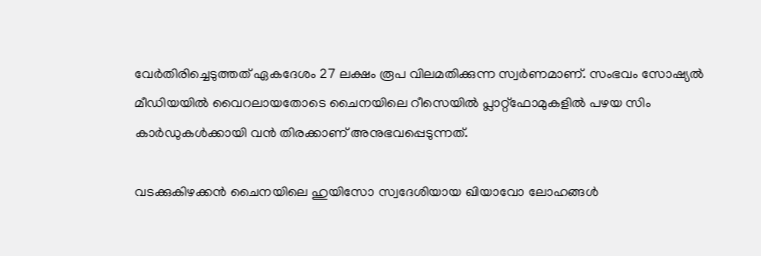വേർതിരിച്ചെടുത്തത് ഏകദേശം 27 ലക്ഷം രൂപ വിലമതിക്കുന്ന സ്വർണമാണ്. സംഭവം സോഷ്യൽ മീഡിയയിൽ വൈറലായതോടെ ചൈനയിലെ റീസെയിൽ പ്ലാറ്റ്‌ഫോമുകളിൽ പഴയ സിം കാർഡുകൾക്കായി വൻ തിരക്കാണ് അനുഭവപ്പെടുന്നത്.

വടക്കുകിഴക്കൻ ചൈനയിലെ ഹുയിസോ സ്വദേശിയായ ഖിയാവോ ലോഹങ്ങൾ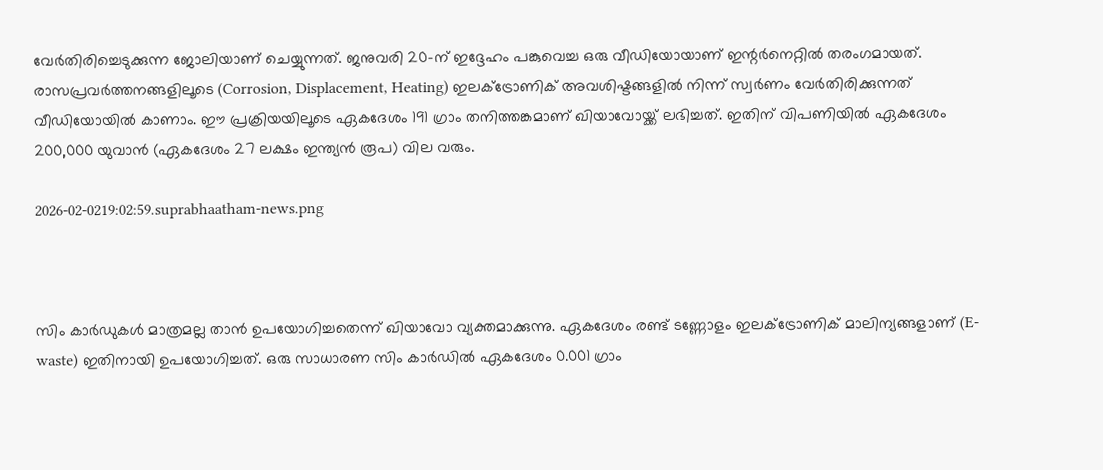വേർതിരിച്ചെടുക്കുന്ന ജോലിയാണ് ചെയ്യുന്നത്. ജനുവരി 20-ന് ഇദ്ദേഹം പങ്കുവെച്ച ഒരു വീഡിയോയാണ് ഇന്റർനെറ്റിൽ തരംഗമായത്. രാസപ്രവർത്തനങ്ങളിലൂടെ (Corrosion, Displacement, Heating) ഇലക്ട്രോണിക് അവശിഷ്ടങ്ങളിൽ നിന്ന് സ്വർണം വേർതിരിക്കുന്നത് വീഡിയോയിൽ കാണാം. ഈ പ്രക്രിയയിലൂടെ ഏകദേശം 191 ഗ്രാം തനിത്തങ്കമാണ് ഖിയാവോയ്ക്ക് ലഭിച്ചത്. ഇതിന് വിപണിയിൽ ഏകദേശം 200,000 യുവാൻ (ഏകദേശം 27 ലക്ഷം ഇന്ത്യൻ രൂപ) വില വരും.

2026-02-0219:02:59.suprabhaatham-news.png



സിം കാർഡുകൾ മാത്രമല്ല താൻ ഉപയോഗിച്ചതെന്ന് ഖിയാവോ വ്യക്തമാക്കുന്നു. ഏകദേശം രണ്ട് ടണ്ണോളം ഇലക്ട്രോണിക് മാലിന്യങ്ങളാണ് (E-waste) ഇതിനായി ഉപയോഗിച്ചത്. ഒരു സാധാരണ സിം കാർഡിൽ ഏകദേശം 0.001 ഗ്രാം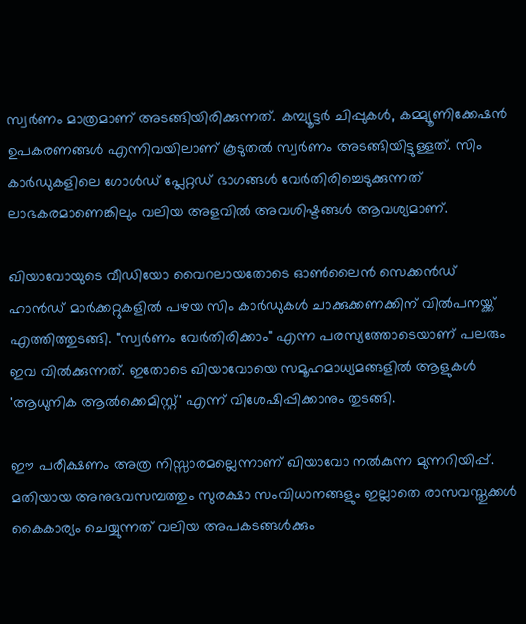സ്വർണം മാത്രമാണ് അടങ്ങിയിരിക്കുന്നത്. കമ്പ്യൂട്ടർ ചിപ്പുകൾ, കമ്മ്യൂണിക്കേഷൻ ഉപകരണങ്ങൾ എന്നിവയിലാണ് കൂടുതൽ സ്വർണം അടങ്ങിയിട്ടുള്ളത്. സിം കാർഡുകളിലെ ഗോൾഡ് പ്ലേറ്റഡ് ഭാഗങ്ങൾ വേർതിരിച്ചെടുക്കുന്നത് ലാഭകരമാണെങ്കിലും വലിയ അളവിൽ അവശിഷ്ടങ്ങൾ ആവശ്യമാണ്.

ഖിയാവോയുടെ വീഡിയോ വൈറലായതോടെ ഓൺലൈൻ സെക്കൻഡ് ഹാൻഡ് മാർക്കറ്റുകളിൽ പഴയ സിം കാർഡുകൾ ചാക്കുക്കണക്കിന് വിൽപനയ്ക്ക് എത്തിത്തുടങ്ങി. "സ്വർണം വേർതിരിക്കാം" എന്ന പരസ്യത്തോടെയാണ് പലരും ഇവ വിൽക്കുന്നത്. ഇതോടെ ഖിയാവോയെ സമൂഹമാധ്യമങ്ങളിൽ ആളുകൾ 'ആധുനിക ആൽക്കെമിസ്റ്റ്' എന്ന് വിശേഷിപ്പിക്കാനും തുടങ്ങി.

ഈ പരീക്ഷണം അത്ര നിസ്സാരമല്ലെന്നാണ് ഖിയാവോ നൽകുന്ന മുന്നറിയിപ്പ്. മതിയായ അനുഭവസമ്പത്തും സുരക്ഷാ സംവിധാനങ്ങളും ഇല്ലാതെ രാസവസ്തുക്കൾ കൈകാര്യം ചെയ്യുന്നത് വലിയ അപകടങ്ങൾക്കും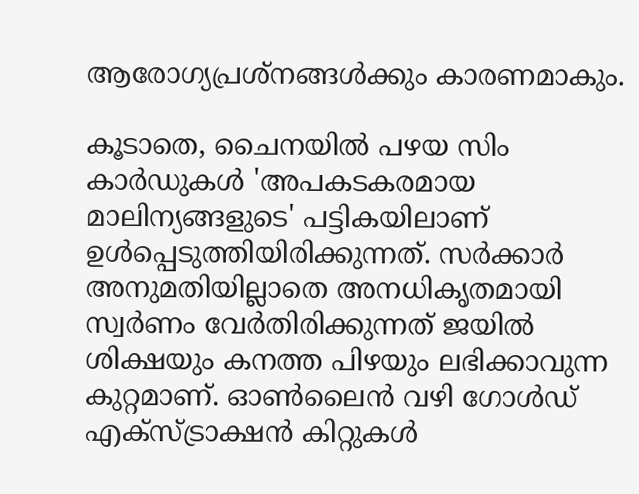ആരോഗ്യപ്രശ്നങ്ങൾക്കും കാരണമാകും.

കൂടാതെ, ചൈനയിൽ പഴയ സിം കാർഡുകൾ 'അപകടകരമായ മാലിന്യങ്ങളുടെ' പട്ടികയിലാണ് ഉൾപ്പെടുത്തിയിരിക്കുന്നത്. സർക്കാർ അനുമതിയില്ലാതെ അനധികൃതമായി സ്വർണം വേർതിരിക്കുന്നത് ജയിൽ ശിക്ഷയും കനത്ത പിഴയും ലഭിക്കാവുന്ന കുറ്റമാണ്. ഓൺലൈൻ വഴി ഗോൾഡ് എക്‌സ്‌ട്രാക്ഷൻ കിറ്റുകൾ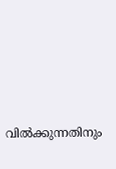വിൽക്കുന്നതിനും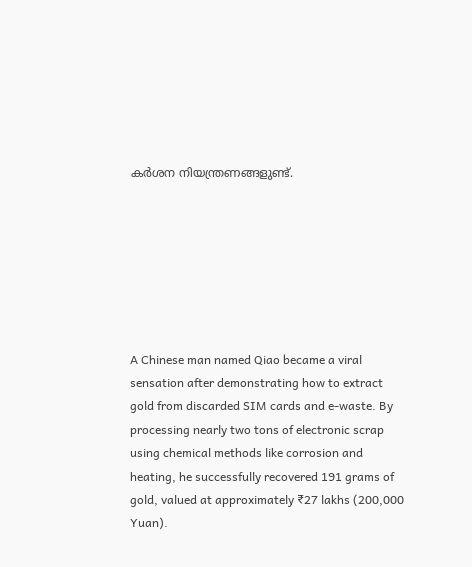കർശന നിയന്ത്രണങ്ങളുണ്ട്.







A Chinese man named Qiao became a viral sensation after demonstrating how to extract gold from discarded SIM cards and e-waste. By processing nearly two tons of electronic scrap using chemical methods like corrosion and heating, he successfully recovered 191 grams of gold, valued at approximately ₹27 lakhs (200,000 Yuan).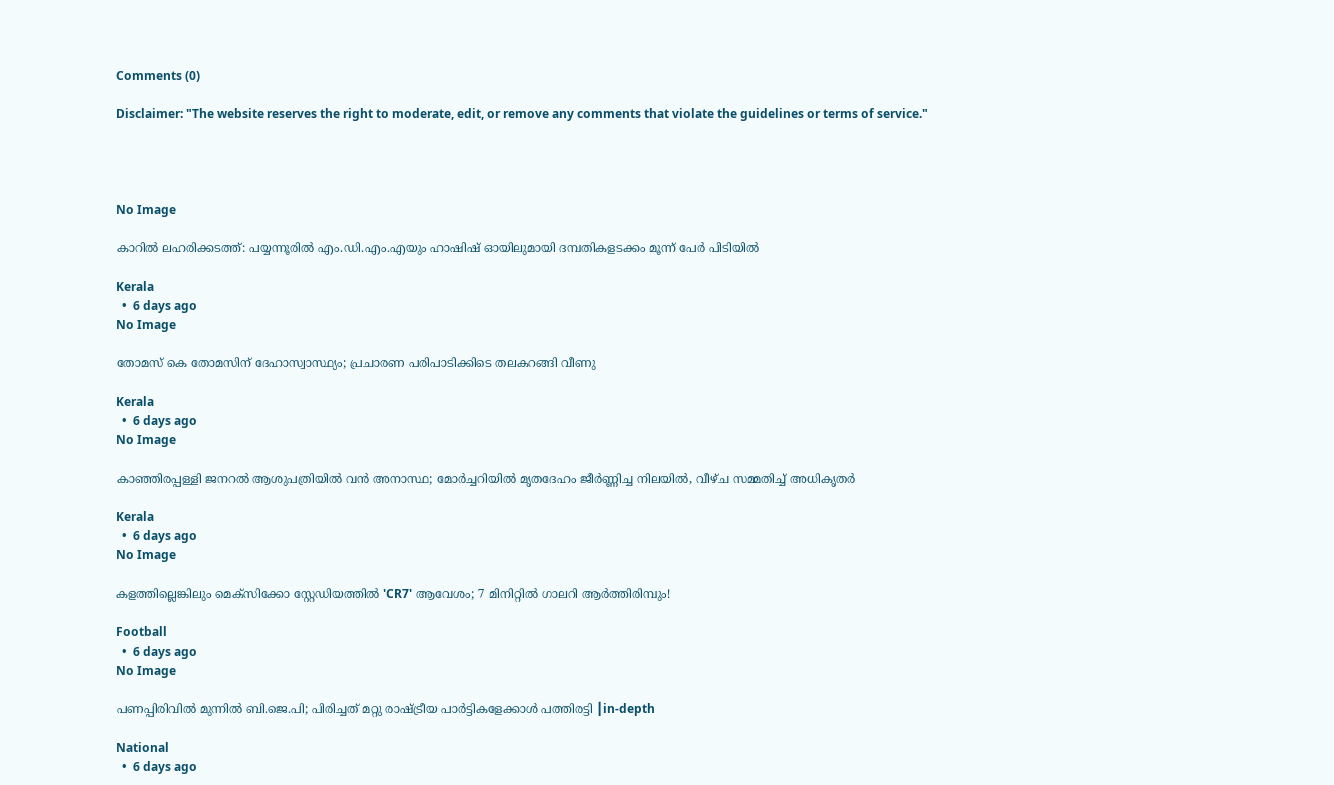Comments (0)

Disclaimer: "The website reserves the right to moderate, edit, or remove any comments that violate the guidelines or terms of service."




No Image

കാറില്‍ ലഹരിക്കടത്ത്: പയ്യന്നൂരില്‍ എം.ഡി.എം.എയും ഹാഷിഷ് ഓയിലുമായി ദമ്പതികളടക്കം മൂന്ന് പേര്‍ പിടിയില്‍

Kerala
  •  6 days ago
No Image

തോമസ് കെ തോമസിന് ദേഹാസ്വാസ്ഥ്യം; പ്രചാരണ പരിപാടിക്കിടെ തലകറങ്ങി വീണു

Kerala
  •  6 days ago
No Image

കാഞ്ഞിരപ്പള്ളി ജനറൽ ആശുപത്രിയിൽ വൻ അനാസ്ഥ; മോർച്ചറിയിൽ മൃതദേഹം ജീർണ്ണിച്ച നിലയിൽ, വീഴ്ച സമ്മതിച്ച് അധികൃതർ

Kerala
  •  6 days ago
No Image

കളത്തില്ലെങ്കിലും മെക്‌സിക്കോ സ്റ്റേഡിയത്തിൽ 'CR7' ആവേശം; 7 മിനിറ്റിൽ ഗാലറി ആർത്തിരിമ്പും!

Football
  •  6 days ago
No Image

പണപ്പിരിവിൽ മുന്നിൽ ബി.ജെ.പി; പിരിച്ചത് മറ്റു രാഷ്ട്രീയ പാർട്ടികളേക്കാൾ പത്തിരട്ടി ┃in-depth

National
  •  6 days ago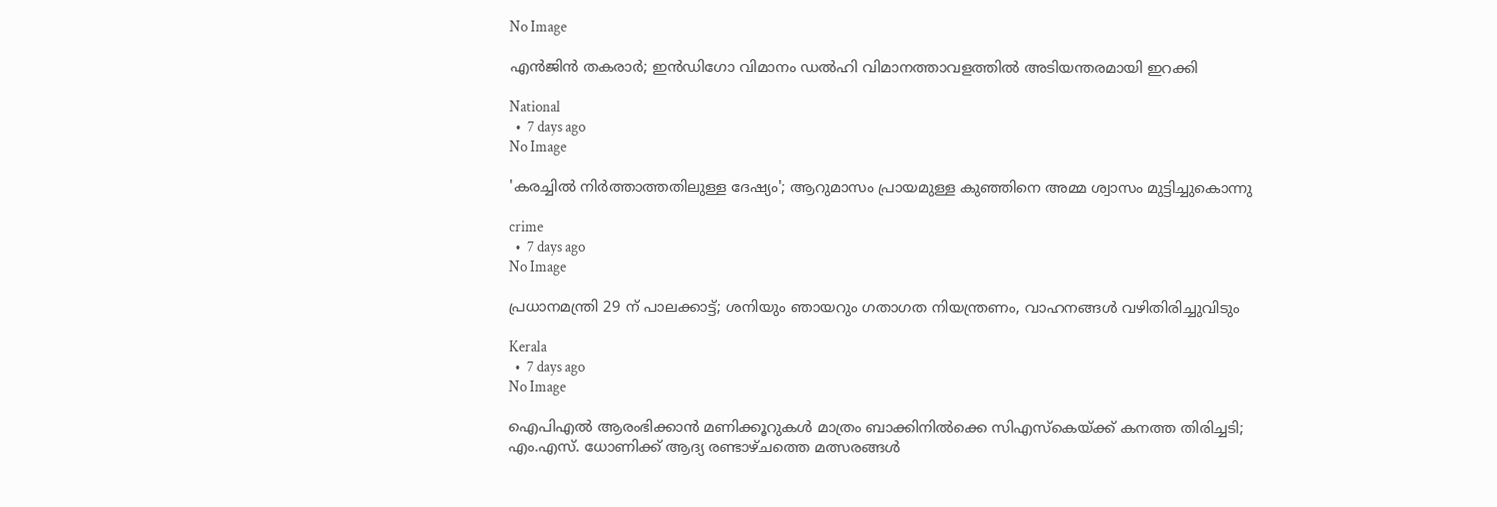No Image

എന്‍ജിന്‍ തകരാര്‍; ഇന്‍ഡിഗോ വിമാനം ഡല്‍ഹി വിമാനത്താവളത്തില്‍ അടിയന്തരമായി ഇറക്കി

National
  •  7 days ago
No Image

'കരച്ചിൽ നിർത്താത്തതിലുള്ള ദേഷ്യം'; ആറുമാസം പ്രായമുള്ള കുഞ്ഞിനെ അമ്മ ശ്വാസം മുട്ടിച്ചുകൊന്നു

crime
  •  7 days ago
No Image

പ്രധാനമന്ത്രി 29 ന് പാലക്കാട്ട്; ശനിയും ഞായറും ഗതാഗത നിയന്ത്രണം, വാഹനങ്ങള്‍ വഴിതിരിച്ചുവിടും

Kerala
  •  7 days ago
No Image

ഐപിഎൽ ആരംഭിക്കാൻ മണിക്കൂറുകൾ മാത്രം ബാക്കിനിൽക്കെ സിഎസ്‌കെയ്‌ക്ക് കനത്ത തിരിച്ചടി; എം.എസ്. ധോണിക്ക് ആദ്യ രണ്ടാഴ്ചത്തെ മത്സരങ്ങൾ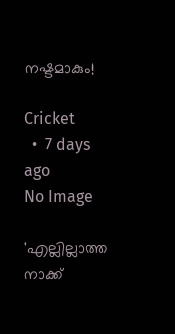നഷ്ടമാകും!

Cricket
  •  7 days ago
No Image

'എല്ലില്ലാത്ത നാക്ക്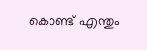കൊണ്ട് എന്തും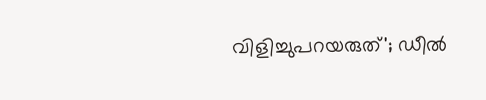വിളിച്ചുപറയരുത്'; ഡീല്‍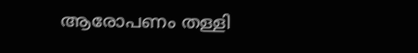ആരോപണം തള്ളി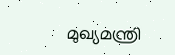മുഖ്യമന്ത്രി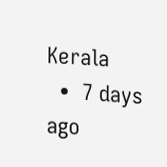Kerala
  •  7 days ago